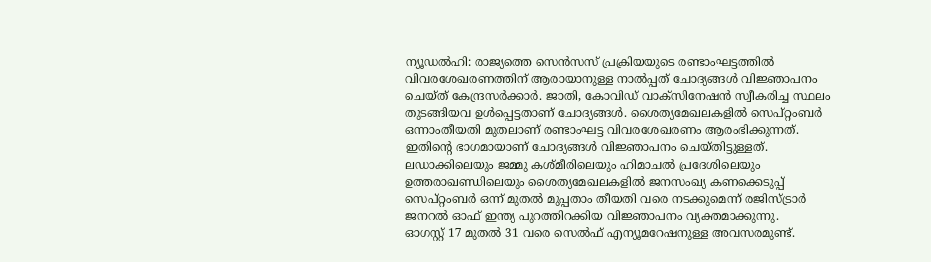ന്യൂഡൽഹി: രാജ്യത്തെ സെൻസസ് പ്രക്രിയയുടെ രണ്ടാംഘട്ടത്തിൽ വിവരശേഖരണത്തിന് ആരായാനുള്ള നാൽപ്പത് ചോദ്യങ്ങൾ വിജ്ഞാപനം ചെയ്ത് കേന്ദ്രസർക്കാർ. ജാതി, കോവിഡ് വാക്സിനേഷൻ സ്വീകരിച്ച സ്ഥലം തുടങ്ങിയവ ഉൾപ്പെട്ടതാണ് ചോദ്യങ്ങൾ. ശൈത്യമേഖലകളിൽ സെപ്റ്റംബർ ഒന്നാംതീയതി മുതലാണ് രണ്ടാംഘട്ട വിവരശേഖരണം ആരംഭിക്കുന്നത്. ഇതിന്റെ ഭാഗമായാണ് ചോദ്യങ്ങൾ വിജ്ഞാപനം ചെയ്തിട്ടുള്ളത്.
ലഡാക്കിലെയും ജമ്മു കശ്മീരിലെയും ഹിമാചൽ പ്രദേശിലെയും ഉത്തരാഖണ്ഡിലെയും ശൈത്യമേഖലകളിൽ ജനസംഖ്യ കണക്കെടുപ്പ് സെപ്റ്റംബർ ഒന്ന് മുതൽ മുപ്പതാം തീയതി വരെ നടക്കുമെന്ന് രജിസ്ട്രാർ ജനറൽ ഓഫ് ഇന്ത്യ പുറത്തിറക്കിയ വിജ്ഞാപനം വ്യക്തമാക്കുന്നു.
ഓഗസ്റ്റ് 17 മുതൽ 31 വരെ സെൽഫ് എന്യൂമറേഷനുള്ള അവസരമുണ്ട്.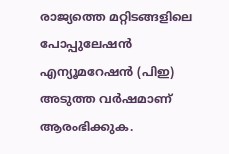രാജ്യത്തെ മറ്റിടങ്ങളിലെ പോപ്പുലേഷൻ എന്യൂമറേഷൻ (പിഇ) അടുത്ത വർഷമാണ് ആരംഭിക്കുക.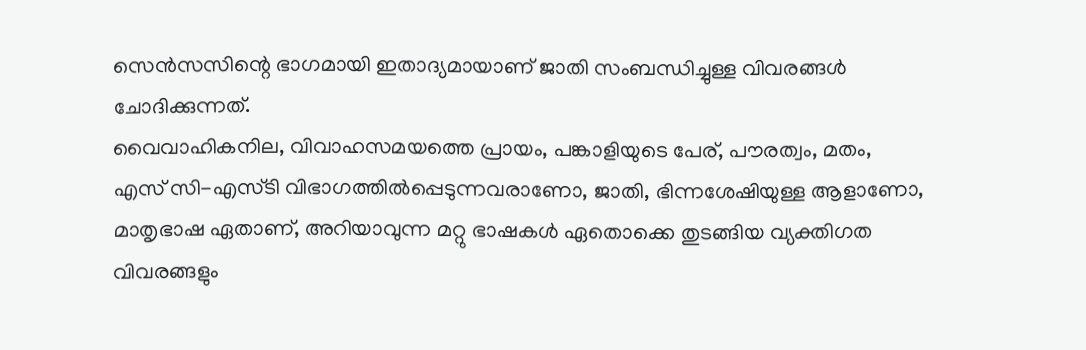സെൻസസിന്റെ ഭാഗമായി ഇതാദ്യമായാണ് ജാതി സംബന്ധിച്ചുള്ള വിവരങ്ങൾ ചോദിക്കുന്നത്.
വൈവാഹികനില, വിവാഹസമയത്തെ പ്രായം, പങ്കാളിയുടെ പേര്, പൗരത്വം, മതം, എസ് സി-എസ്ടി വിഭാഗത്തിൽപ്പെടുന്നവരാണോ, ജാതി, ഭിന്നശേഷിയുള്ള ആളാണോ, മാതൃഭാഷ ഏതാണ്, അറിയാവുന്ന മറ്റു ഭാഷകൾ ഏതൊക്കെ തുടങ്ങിയ വ്യക്തിഗത വിവരങ്ങളും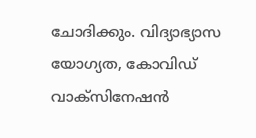ചോദിക്കും. വിദ്യാഭ്യാസ യോഗ്യത, കോവിഡ് വാക്സിനേഷൻ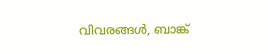വിവരങ്ങൾ, ബാങ്ക്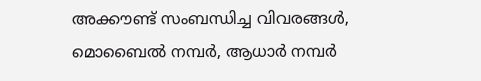അക്കൗണ്ട് സംബന്ധിച്ച വിവരങ്ങൾ, മൊബൈൽ നമ്പർ, ആധാർ നമ്പർ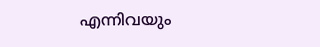എന്നിവയും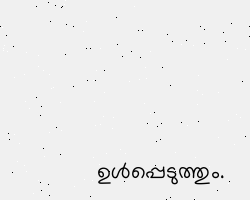ഉൾപ്പെടുത്തും.